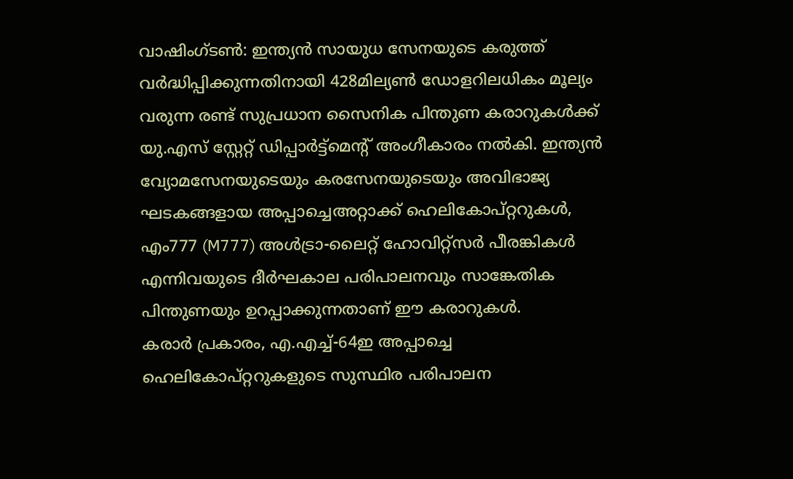വാഷിംഗ്ടൺ: ഇന്ത്യൻ സായുധ സേനയുടെ കരുത്ത് വർദ്ധിപ്പിക്കുന്നതിനായി 428മില്യൺ ഡോളറിലധികം മൂല്യം വരുന്ന രണ്ട് സുപ്രധാന സൈനിക പിന്തുണ കരാറുകൾക്ക് യു.എസ് സ്റ്റേറ്റ് ഡിപ്പാർട്ട്മെന്റ് അംഗീകാരം നൽകി. ഇന്ത്യൻ വ്യോമസേനയുടെയും കരസേനയുടെയും അവിഭാജ്യ ഘടകങ്ങളായ അപ്പാച്ചെഅറ്റാക്ക് ഹെലികോപ്റ്ററുകൾ, എം777 (M777) അൾട്രാ-ലൈറ്റ് ഹോവിറ്റ്സർ പീരങ്കികൾ എന്നിവയുടെ ദീർഘകാല പരിപാലനവും സാങ്കേതിക പിന്തുണയും ഉറപ്പാക്കുന്നതാണ് ഈ കരാറുകൾ.
കരാർ പ്രകാരം, എ.എച്ച്-64ഇ അപ്പാച്ചെ ഹെലികോപ്റ്ററുകളുടെ സുസ്ഥിര പരിപാലന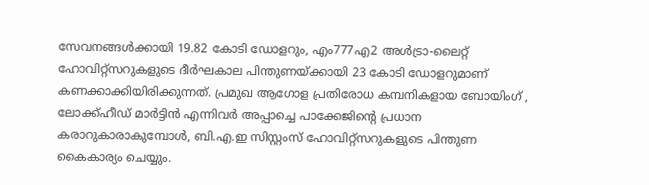സേവനങ്ങൾക്കായി 19.82 കോടി ഡോളറും, എം777എ2 അൾട്രാ-ലൈറ്റ് ഹോവിറ്റ്സറുകളുടെ ദീർഘകാല പിന്തുണയ്ക്കായി 23 കോടി ഡോളറുമാണ് കണക്കാക്കിയിരിക്കുന്നത്. പ്രമുഖ ആഗോള പ്രതിരോധ കമ്പനികളായ ബോയിംഗ് , ലോക്ക്ഹീഡ് മാർട്ടിൻ എന്നിവർ അപ്പാച്ചെ പാക്കേജിന്റെ പ്രധാന കരാറുകാരാകുമ്പോൾ, ബി.എ.ഇ സിസ്റ്റംസ് ഹോവിറ്റ്സറുകളുടെ പിന്തുണ കൈകാര്യം ചെയ്യും.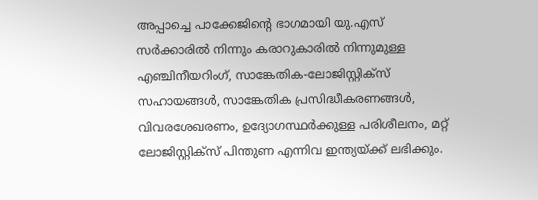അപ്പാച്ചെ പാക്കേജിന്റെ ഭാഗമായി യു.എസ് സർക്കാരിൽ നിന്നും കരാറുകാരിൽ നിന്നുമുള്ള എഞ്ചിനീയറിംഗ്, സാങ്കേതിക-ലോജിസ്റ്റിക്സ് സഹായങ്ങൾ, സാങ്കേതിക പ്രസിദ്ധീകരണങ്ങൾ, വിവരശേഖരണം, ഉദ്യോഗസ്ഥർക്കുള്ള പരിശീലനം, മറ്റ് ലോജിസ്റ്റിക്സ് പിന്തുണ എന്നിവ ഇന്ത്യയ്ക്ക് ലഭിക്കും.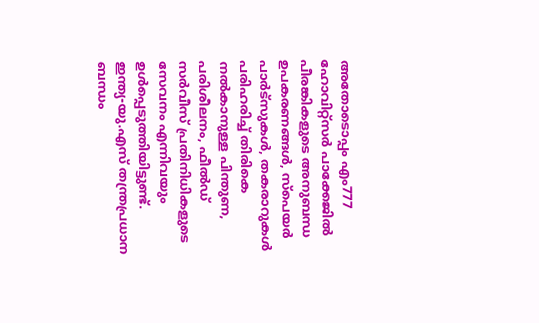അതോടൊപ്പം എം777 ഹോവിറ്റ്സർ പാക്കേജിൽ പീരങ്കികളുടെ അനുബന്ധ ഉപകരണങ്ങൾ, സ്പെയർ പാർട്സുകൾ, തകരാറുകൾ പരിഹരിച്ച് തിരികെ നൽകാനുള്ള പിന്തുണ, പരിശീലനം, ഫീൽഡ് സർവീസ് പ്രതിനിധികളുടെ സേവനം എന്നിവയും ഉൾപ്പെടുത്തിയിട്ടുണ്ട്.
ഇന്ത്യ-യു.എസ് തന്ത്രപ്രധാന ബന്ധം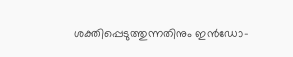ശക്തിപ്പെടുത്തുന്നതിനും ഇൻഡോ-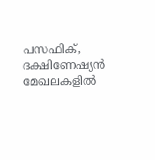പസഫിക്, ദക്ഷിണേഷ്യൻ മേഖലകളിൽ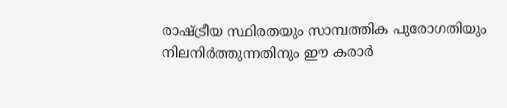രാഷ്ട്രീയ സ്ഥിരതയും സാമ്പത്തിക പുരോഗതിയും നിലനിർത്തുന്നതിനും ഈ കരാർ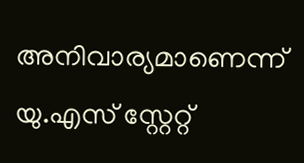അനിവാര്യമാണെന്ന് യു.എസ് സ്റ്റേറ്റ്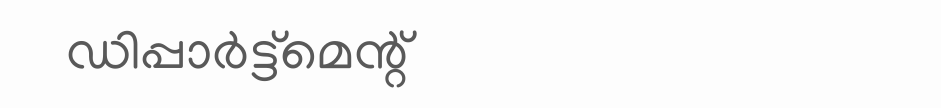ഡിപ്പാർട്ട്മെന്റ്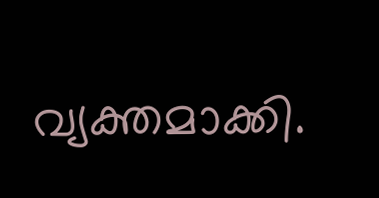വ്യക്തമാക്കി.